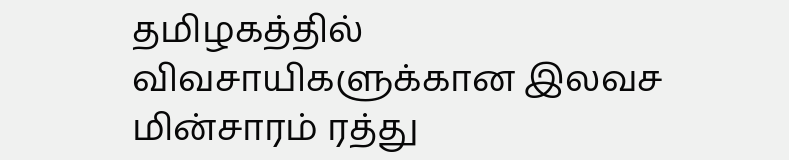தமிழகத்தில் விவசாயிகளுக்கான இலவச மின்சாரம் ரத்து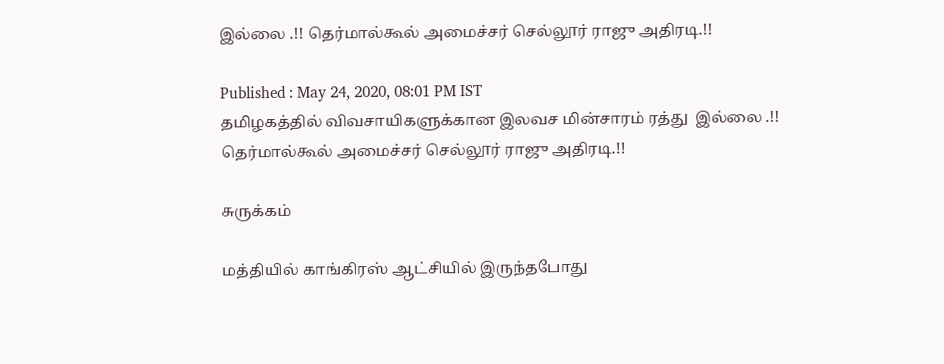இல்லை .!! தெர்மால்கூல் அமைச்சர் செல்லூர் ராஜு அதிரடி.!!

Published : May 24, 2020, 08:01 PM IST
தமிழகத்தில் விவசாயிகளுக்கான இலவச மின்சாரம் ரத்து  இல்லை .!! தெர்மால்கூல் அமைச்சர் செல்லூர் ராஜு அதிரடி.!!

சுருக்கம்

மத்தியில் காங்கிரஸ் ஆட்சியில் இருந்தபோது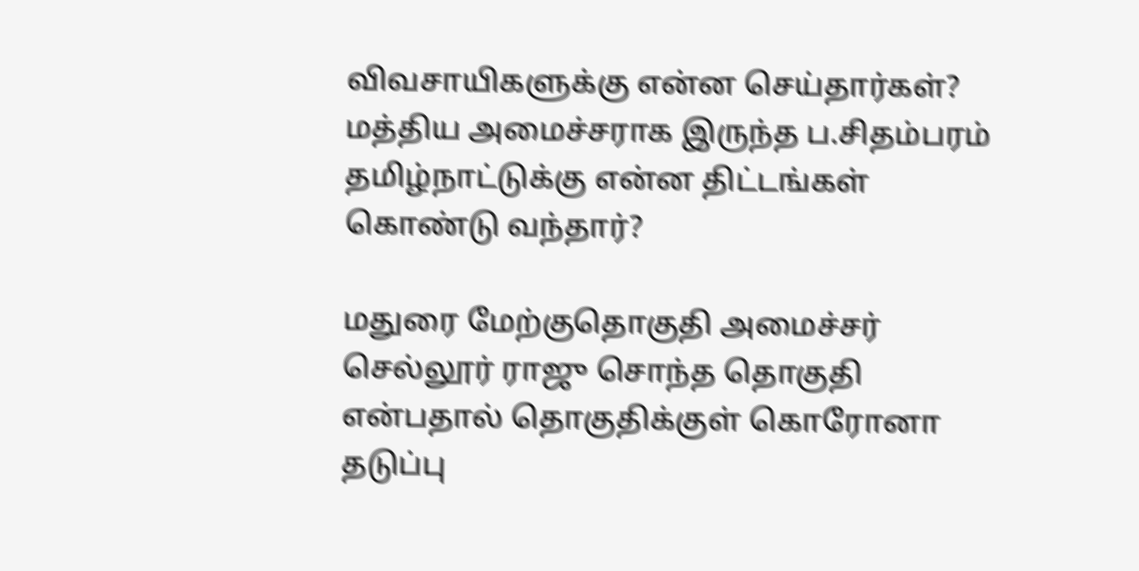விவசாயிகளுக்கு என்ன செய்தார்கள்? மத்திய அமைச்சராக இருந்த ப.சிதம்பரம் தமிழ்நாட்டுக்கு என்ன திட்டங்கள் கொண்டு வந்தார்?

மதுரை மேற்குதொகுதி அமைச்சர் செல்லூர் ராஜு சொந்த தொகுதி என்பதால் தொகுதிக்குள் கொரோனா தடுப்பு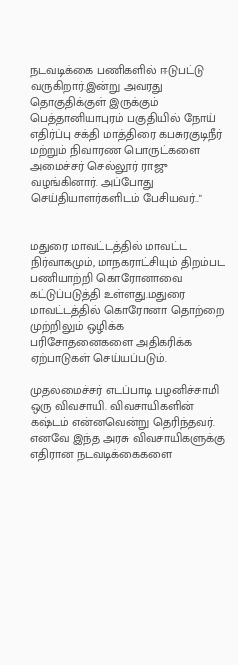நடவடிக்கை பணிகளில் ஈடுபட்டு வருகிறார்.இன்று அவரது தொகுதிக்குள் இருக்கும் பெத்தானியாபுரம் பகுதியில் நோய் எதிர்ப்பு சக்தி மாத்திரை கபசுரகுடிநீர் மற்றும் நிவாரண பொருட்களை அமைச்சர் செல்லூர் ராஜு வழங்கினார். அப்போது செய்தியாளர்களிடம் பேசியவர்.."


மதுரை மாவட்டத்தில் மாவட்ட நிர்வாகமும், மாநகராட்சியும் திறம்பட பணியாற்றி கொரோனாவை கட்டுப்படுத்தி உள்ளது.மதுரை மாவட்டத்தில் கொரோனா தொற்றை முற்றிலும் ஒழிக்க பரிசோதனைகளை அதிகரிக்க ஏற்பாடுகள் செய்யப்படும்.

முதலமைச்சர் எடப்பாடி பழனிச்சாமி ஒரு விவசாயி. விவசாயிகளின் கஷ்டம் என்னவென்று தெரிந்தவர். எனவே இந்த அரசு விவசாயிகளுக்கு எதிரான நடவடிக்கைகளை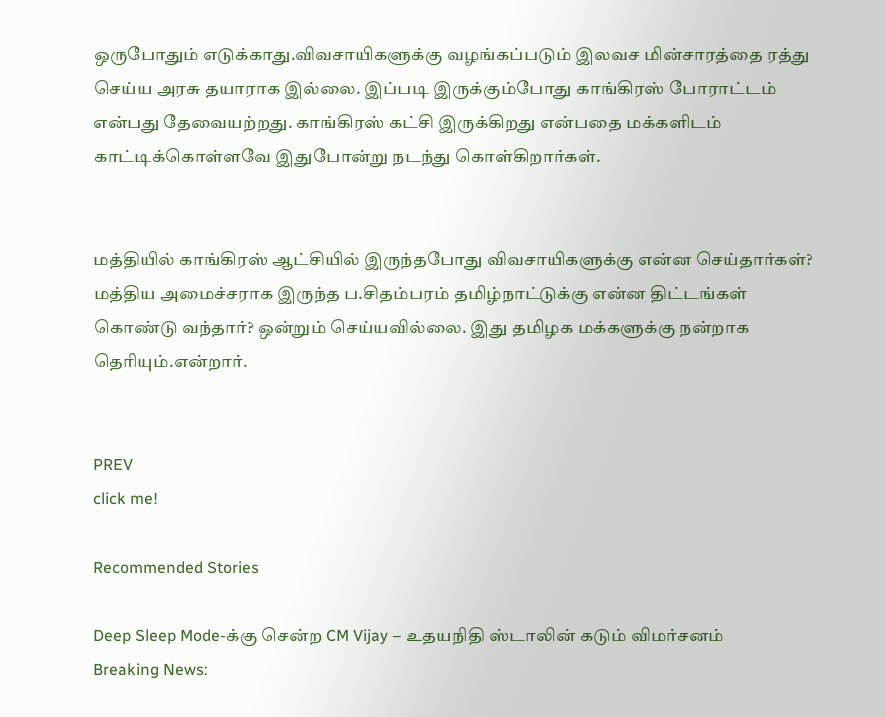ஒருபோதும் எடுக்காது.விவசாயிகளுக்கு வழங்கப்படும் இலவச மின்சாரத்தை ரத்து செய்ய அரசு தயாராக இல்லை. இப்படி இருக்கும்போது காங்கிரஸ் போராட்டம் என்பது தேவையற்றது. காங்கிரஸ் கட்சி இருக்கிறது என்பதை மக்களிடம் காட்டிக்கொள்ளவே இதுபோன்று நடந்து கொள்கிறார்கள்.


மத்தியில் காங்கிரஸ் ஆட்சியில் இருந்தபோது விவசாயிகளுக்கு என்ன செய்தார்கள்? மத்திய அமைச்சராக இருந்த ப.சிதம்பரம் தமிழ்நாட்டுக்கு என்ன திட்டங்கள் கொண்டு வந்தார்? ஒன்றும் செய்யவில்லை. இது தமிழக மக்களுக்கு நன்றாக தெரியும்.என்றார்.


PREV
click me!

Recommended Stories

Deep Sleep Mode-க்கு சென்ற CM Vijay – உதயநிதி ஸ்டாலின் கடும் விமர்சனம்
Breaking News: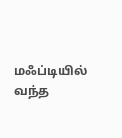மஃப்டியில் வந்த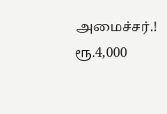அமைச்சர்.! ரூ.4,000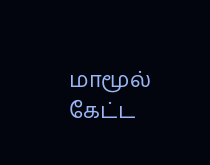மாமூல் கேட்ட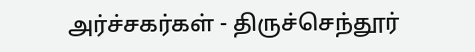அர்ச்சகர்கள் - திருச்செந்தூர்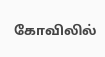கோவிலில்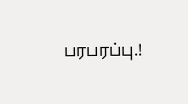பரபரப்பு.!